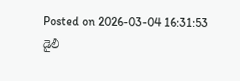Posted on 2026-03-04 16:31:53
డైలీ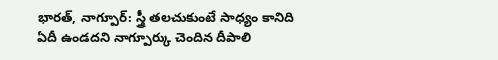భారత్, నాగ్పూర్: స్త్రీ తలచుకుంటే సాధ్యం కానిది ఏదీ ఉండదని నాగ్పూర్కు చెందిన దీపాలి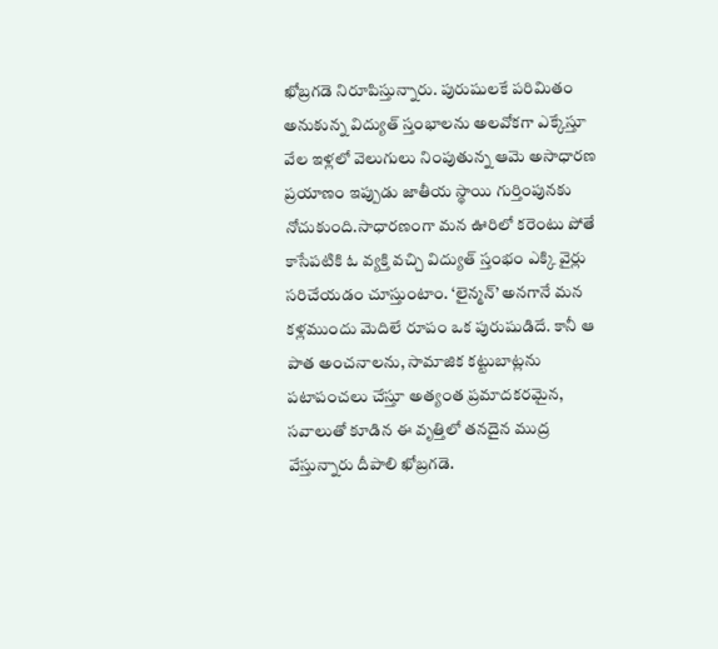ఖోబ్రగడె నిరూపిస్తున్నారు. పురుషులకే పరిమితం అనుకున్న విద్యుత్ స్తంభాలను అలవోకగా ఎక్కేస్తూ వేల ఇళ్లలో వెలుగులు నింపుతున్న ఆమె అసాధారణ ప్రయాణం ఇప్పుడు జాతీయ స్థాయి గుర్తింపునకు నోచుకుంది.సాధారణంగా మన ఊరిలో కరెంటు పోతే కాసేపటికి ఓ వ్యక్తి వచ్చి విద్యుత్ స్తంభం ఎక్కి వైర్లు సరిచేయడం చూస్తుంటాం. ‘లైన్మన్’ అనగానే మన కళ్లముందు మెదిలే రూపం ఒక పురుషుడిదే. కానీ ఆ పాత అంచనాలను, సామాజిక కట్టుబాట్లను పటాపంచలు చేస్తూ అత్యంత ప్రమాదకరమైన, సవాలుతో కూడిన ఈ వృత్తిలో తనదైన ముద్ర వేస్తున్నారు దీపాలి ఖోబ్రగడె.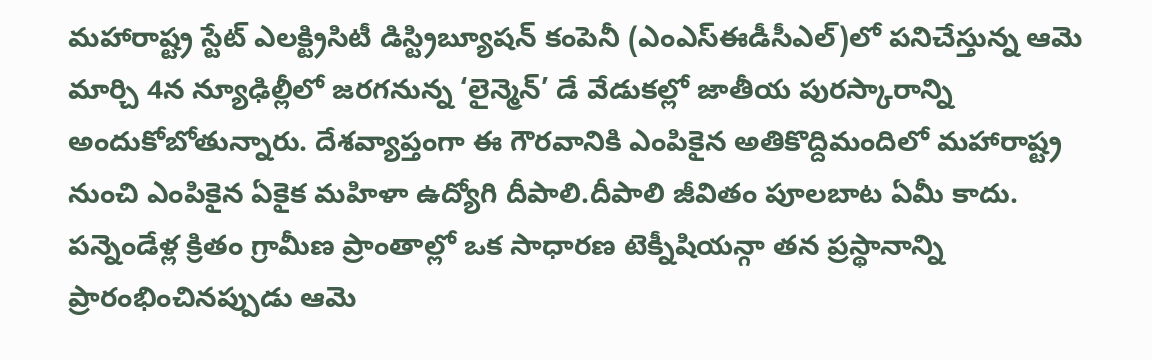మహారాష్ట్ర స్టేట్ ఎలక్ట్రిసిటీ డిస్ట్రిబ్యూషన్ కంపెనీ (ఎంఎస్ఈడీసీఎల్)లో పనిచేస్తున్న ఆమె మార్చి 4న న్యూఢిల్లీలో జరగనున్న ‘లైన్మెన్’ డే వేడుకల్లో జాతీయ పురస్కారాన్ని అందుకోబోతున్నారు. దేశవ్యాప్తంగా ఈ గౌరవానికి ఎంపికైన అతికొద్దిమందిలో మహారాష్ట్ర నుంచి ఎంపికైన ఏకైక మహిళా ఉద్యోగి దీపాలి.దీపాలి జీవితం పూలబాట ఏమీ కాదు. పన్నెండేళ్ల క్రితం గ్రామీణ ప్రాంతాల్లో ఒక సాధారణ టెక్నీషియన్గా తన ప్రస్థానాన్ని ప్రారంభించినప్పుడు ఆమె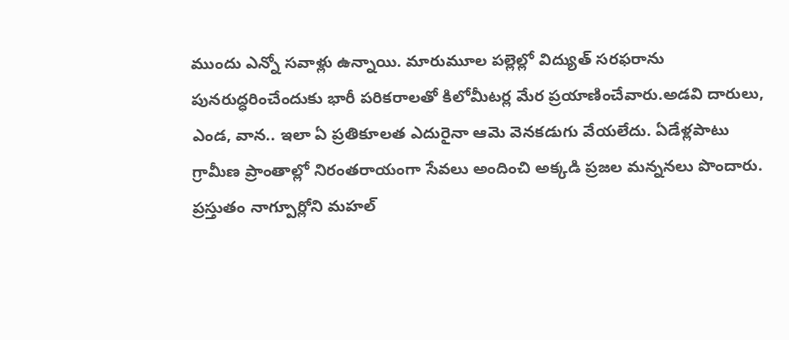ముందు ఎన్నో సవాళ్లు ఉన్నాయి. మారుమూల పల్లెల్లో విద్యుత్ సరఫరాను పునరుద్ధరించేందుకు భారీ పరికరాలతో కిలోమీటర్ల మేర ప్రయాణించేవారు.అడవి దారులు, ఎండ, వాన.. ఇలా ఏ ప్రతికూలత ఎదురైనా ఆమె వెనకడుగు వేయలేదు. ఏడేళ్లపాటు గ్రామీణ ప్రాంతాల్లో నిరంతరాయంగా సేవలు అందించి అక్కడి ప్రజల మన్ననలు పొందారు. ప్రస్తుతం నాగ్పూర్లోని మహల్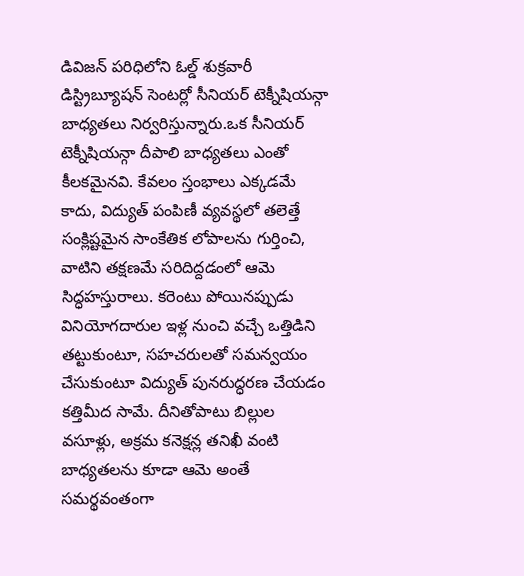డివిజన్ పరిధిలోని ఓల్డ్ శుక్రవారీ డిస్ట్రిబ్యూషన్ సెంటర్లో సీనియర్ టెక్నీషియన్గా బాధ్యతలు నిర్వరిస్తున్నారు.ఒక సీనియర్ టెక్నీషియన్గా దీపాలి బాధ్యతలు ఎంతో కీలకమైనవి. కేవలం స్తంభాలు ఎక్కడమే కాదు, విద్యుత్ పంపిణీ వ్యవస్థలో తలెత్తే సంక్లిష్టమైన సాంకేతిక లోపాలను గుర్తించి, వాటిని తక్షణమే సరిదిద్దడంలో ఆమె సిద్ధహస్తురాలు. కరెంటు పోయినప్పుడు వినియోగదారుల ఇళ్ల నుంచి వచ్చే ఒత్తిడిని తట్టుకుంటూ, సహచరులతో సమన్వయం చేసుకుంటూ విద్యుత్ పునరుద్ధరణ చేయడం కత్తిమీద సామే. దీనితోపాటు బిల్లుల వసూళ్లు, అక్రమ కనెక్షన్ల తనిఖీ వంటి బాధ్యతలను కూడా ఆమె అంతే సమర్థవంతంగా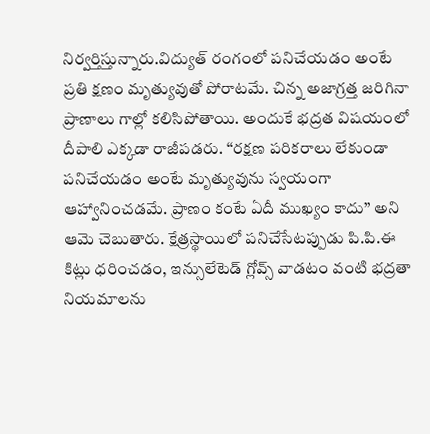నిర్వర్తిస్తున్నారు.విద్యుత్ రంగంలో పనిచేయడం అంటే ప్రతి క్షణం మృత్యువుతో పోరాటమే. చిన్న అజాగ్రత్త జరిగినా ప్రాణాలు గాల్లో కలిసిపోతాయి. అందుకే భద్రత విషయంలో దీపాలి ఎక్కడా రాజీపడరు. ‘‘రక్షణ పరికరాలు లేకుండా పనిచేయడం అంటే మృత్యువును స్వయంగా ఆహ్వానించడమే. ప్రాణం కంటే ఏదీ ముఖ్యం కాదు’’ అని ఆమె చెబుతారు. క్షేత్రస్థాయిలో పనిచేసేటప్పుడు పి.పి.ఈ కిట్లు ధరించడం, ఇన్సులేటెడ్ గ్లోవ్స్ వాడటం వంటి భద్రతా నియమాలను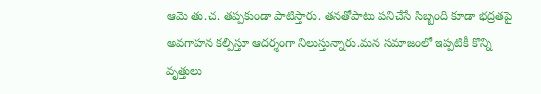ఆమె తు.చ. తప్పకుండా పాటిస్తారు. తనతోపాటు పనిచేసే సిబ్బంది కూడా భద్రతపై అవగాహన కల్పిస్తూ ఆదర్శంగా నిలుస్తున్నారు.మన సమాజంలో ఇప్పటికీ కొన్ని వృత్తులు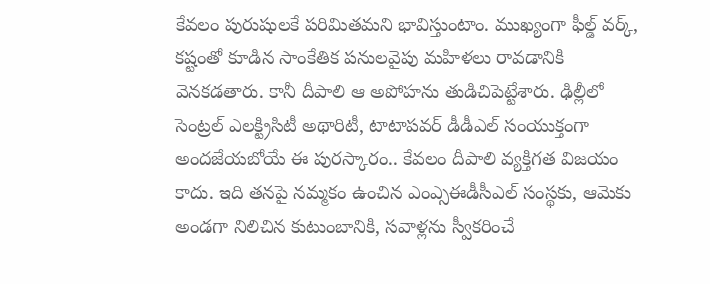కేవలం పురుషులకే పరిమితమని భావిస్తుంటాం. ముఖ్యంగా ఫీల్డ్ వర్క్, కష్టంతో కూడిన సాంకేతిక పనులవైపు మహిళలు రావడానికి వెనకడతారు. కానీ దీపాలి ఆ అపోహను తుడిచిపెట్టేశారు. ఢిల్లీలో సెంట్రల్ ఎలక్ట్రిసిటీ అథారిటీ, టాటాపవర్ డీడీఎల్ సంయుక్తంగా అందజేయబోయే ఈ పురస్కారం.. కేవలం దీపాలి వ్యక్తిగత విజయం కాదు. ఇది తనపై నమ్మకం ఉంచిన ఎంఎ్సఈడీసీఎల్ సంస్థకు, ఆమెకు అండగా నిలిచిన కుటుంబానికి, సవాళ్లను స్వీకరించే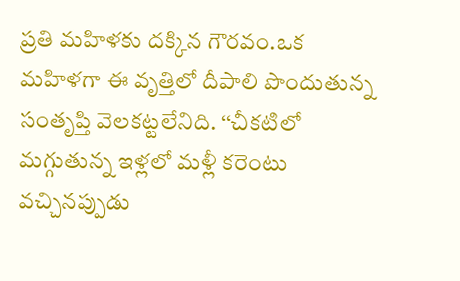ప్రతి మహిళకు దక్కిన గౌరవం.ఒక మహిళగా ఈ వృత్తిలో దీపాలి పొందుతున్న సంతృప్తి వెలకట్టలేనిది. ‘‘చీకటిలో మగ్గుతున్న ఇళ్లలో మళ్లీ కరెంటు వచ్చినప్పుడు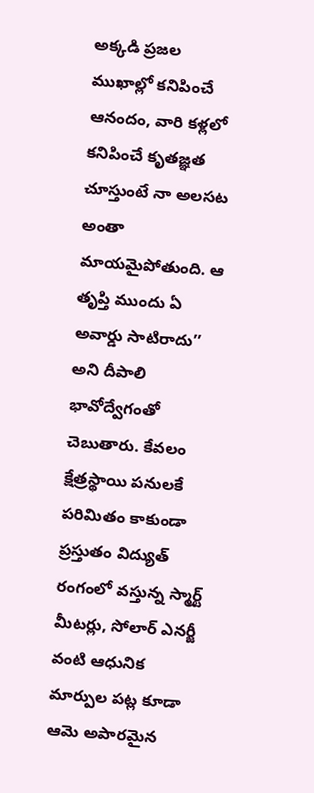అక్కడి ప్రజల ముఖాల్లో కనిపించే ఆనందం, వారి కళ్లలో కనిపించే కృతజ్ఞత చూస్తుంటే నా అలసట అంతా మాయమైపోతుంది. ఆ తృప్తి ముందు ఏ అవార్డు సాటిరాదు’’ అని దీపాలి భావోద్వేగంతో చెబుతారు. కేవలం క్షేత్రస్థాయి పనులకే పరిమితం కాకుండా ప్రస్తుతం విద్యుత్ రంగంలో వస్తున్న స్మార్ట్ మీటర్లు, సోలార్ ఎనర్జీ వంటి ఆధునిక మార్పుల పట్ల కూడా ఆమె అపారమైన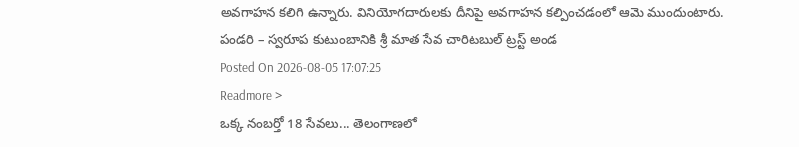అవగాహన కలిగి ఉన్నారు. వినియోగదారులకు దీనిపై అవగాహన కల్పించడంలో ఆమె ముందుంటారు.
పండరి – స్వరూప కుటుంబానికి శ్రీ మాత సేవ చారిటబుల్ ట్రస్ట్ అండ
Posted On 2026-08-05 17:07:25
Readmore >
ఒక్క నంబర్తో 18 సేవలు... తెలంగాణలో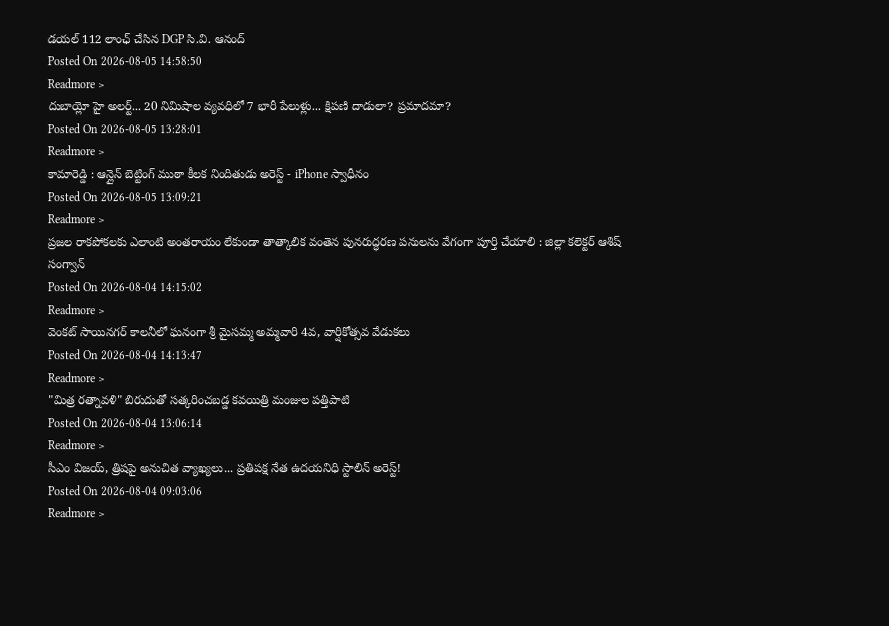డయల్ 112 లాంఛ్ చేసిన DGP సి.వి. ఆనంద్
Posted On 2026-08-05 14:58:50
Readmore >
దుబాయ్లో హై అలర్ట్... 20 నిమిషాల వ్యవధిలో 7 భారీ పేలుళ్లు... క్షిపణి దాడులా? ప్రమాదమా?
Posted On 2026-08-05 13:28:01
Readmore >
కామారెడ్డి : ఆన్లైన్ బెట్టింగ్ ముఠా కీలక నిందితుడు అరెస్ట్ - iPhone స్వాధీనం
Posted On 2026-08-05 13:09:21
Readmore >
ప్రజల రాకపోకలకు ఎలాంటి అంతరాయం లేకుండా తాత్కాలిక వంతెన పునరుద్ధరణ పనులను వేగంగా పూర్తి చేయాలి : జిల్లా కలెక్టర్ ఆశిష్ సంగ్వాన్
Posted On 2026-08-04 14:15:02
Readmore >
వెంకట్ సాయినగర్ కాలనీలో ఘనంగా శ్రీ మైసమ్మ అమ్మవారి 4వ, వార్షికోత్సవ వేడుకలు
Posted On 2026-08-04 14:13:47
Readmore >
"మిత్ర రత్నావళి" బిరుదుతో సత్కరించబడ్డ కవయిత్రి మంజుల పత్తిపాటి
Posted On 2026-08-04 13:06:14
Readmore >
సీఎం విజయ్, త్రిషపై అనుచిత వ్యాఖ్యలు... ప్రతిపక్ష నేత ఉదయనిధి స్టాలిన్ అరెస్ట్!
Posted On 2026-08-04 09:03:06
Readmore >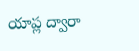యాప్ల ద్వారా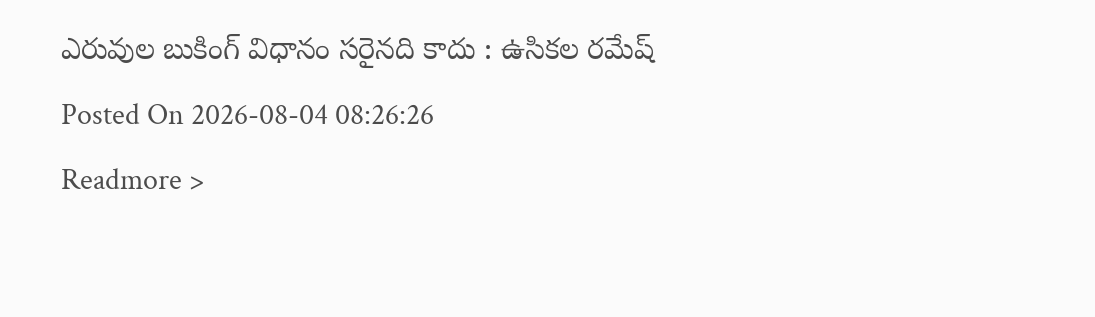ఎరువుల బుకింగ్ విధానం సరైనది కాదు : ఉసికల రమేష్
Posted On 2026-08-04 08:26:26
Readmore >